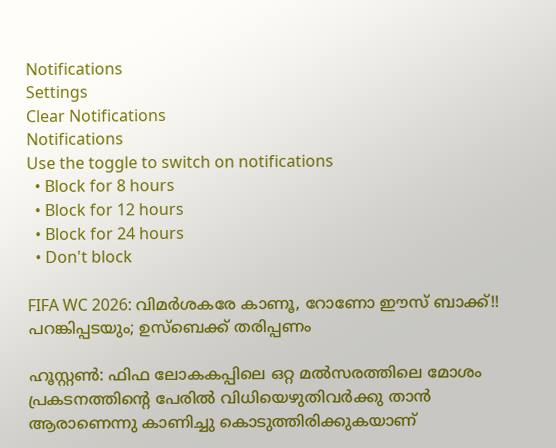Notifications
Settings
Clear Notifications
Notifications
Use the toggle to switch on notifications
  • Block for 8 hours
  • Block for 12 hours
  • Block for 24 hours
  • Don't block

FIFA WC 2026: വിമര്‍ശകരേ കാണൂ, റോണോ ഈസ് ബാക്ക്!! പറങ്കിപ്പടയും; ഉസ്‌ബെക്ക് തരിപ്പണം

ഹൂസ്റ്റണ്‍: ഫിഫ ലോകകപ്പിലെ ഒറ്റ മല്‍സരത്തിലെ മോശം പ്രകടനത്തിന്റെ പേരില്‍ വിധിയെഴുതിവര്‍ക്കു താന്‍ ആരാണെന്നു കാണിച്ചു കൊടുത്തിരിക്കുകയാണ്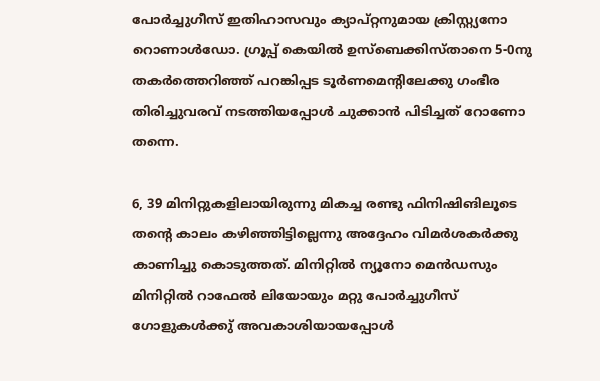പോര്‍ച്ചുഗീസ് ഇതിഹാസവും ക്യാപ്റ്റനുമായ ക്രിസ്റ്റ്യനോ റൊണാള്‍ഡോ. ഗ്രൂപ്പ് കെയില്‍ ഉസ്‌ബെക്കിസ്താനെ 5-0നു തകര്‍ത്തെറിഞ്ഞ് പറങ്കിപ്പട ടൂര്‍ണമെന്റിലേക്കു ഗംഭീര തിരിച്ചുവരവ് നടത്തിയപ്പോള്‍ ചുക്കാന്‍ പിടിച്ചത് റോണോ തന്നെ.

6, 39 മിനിറ്റുകളിലായിരുന്നു മികച്ച രണ്ടു ഫിനിഷിങിലൂടെ തന്റെ കാലം കഴിഞ്ഞിട്ടില്ലെന്നു അദ്ദേഹം വിമര്‍ശകര്‍ക്കു കാണിച്ചു കൊടുത്തത്. മിനിറ്റില്‍ ന്യൂനോ മെന്‍ഡസും മിനിറ്റില്‍ റാഫേല്‍ ലിയോയും മറ്റു പോര്‍ച്ചുഗീസ് ഗോളുകള്‍ക്കു് അവകാശിയായപ്പോള്‍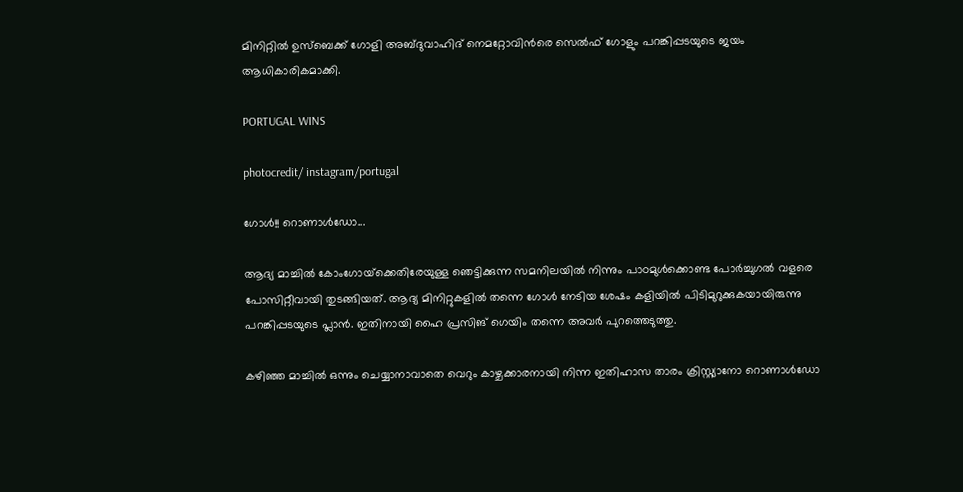മിനിറ്റില്‍ ഉസ്‌ബെക്ക് ഗോളി അബ്ദുവാഹിദ് നെമറ്റോവിന്‍രെ സെല്‍ഫ് ഗോളും പറങ്കിപ്പടയുടെ ജയം ആധികാരികമാക്കി.

PORTUGAL WINS

photocredit/ instagram/portugal

ഗോള്‍!! റൊണാള്‍ഡോ...

ആദ്യ മാച്ചില്‍ കോംഗോയ്‌ക്കെതിരേയുള്ള ഞെട്ടിക്കുന്ന സമനിലയില്‍ നിന്നും പാഠമുള്‍ക്കൊണ്ട പോര്‍ച്ചുഗല്‍ വളരെ പോസിറ്റീവായി തുടങ്ങിയത്. ആദ്യ മിനിറ്റുകളില്‍ തന്നെ ഗോള്‍ നേടിയ ശേഷം കളിയില്‍ പിടിമുറുക്കുകയായിരുന്നു പറങ്കിപ്പടയുടെ പ്ലാന്‍. ഇതിനായി ഹൈ പ്രസിങ് ഗെയിം തന്നെ അവര്‍ പുറത്തെടുത്തു.

കഴിഞ്ഞ മാച്ചില്‍ ഒന്നും ചെയ്യാനാവാതെ വെറും കാഴ്ചക്കാരനായി നിന്ന ഇതിഹാസ താരം ക്രിസ്റ്റ്യാനോ റൊണാള്‍ഡോ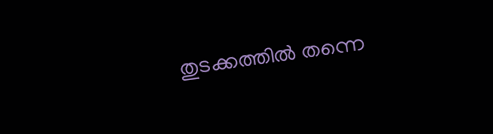തുടക്കത്തില്‍ തന്നെ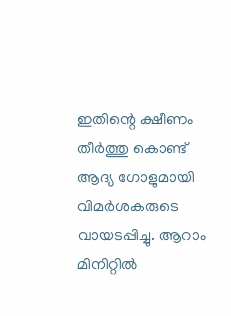ഇതിന്റെ ക്ഷീണം തീര്‍ത്തു കൊണ്ട് ആദ്യ ഗോളുമായി വിമര്‍ശകരുടെ വായടപ്പിച്ചു. ആറാം മിനിറ്റില്‍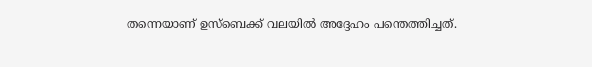തന്നെയാണ് ഉസ്‌ബെക്ക് വലയില്‍ അദ്ദേഹം പന്തെത്തിച്ചത്.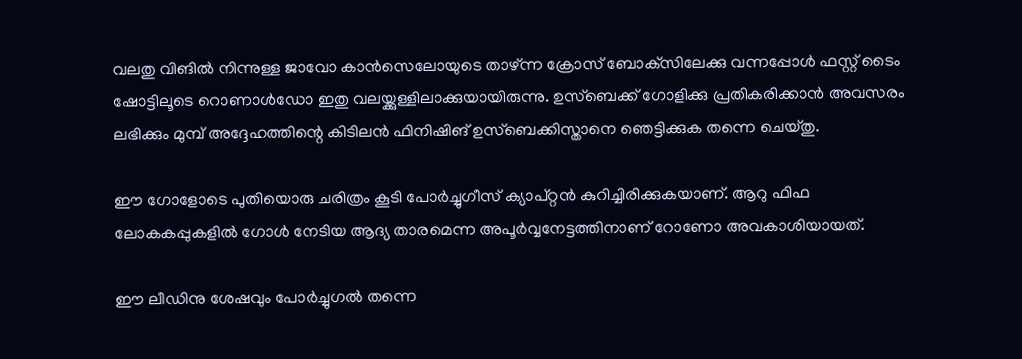വലതു വിങില്‍ നിന്നുള്ള ജാവോ കാന്‍സെലോയുടെ താഴ്ന്ന ക്രോസ് ബോക്‌സിലേക്കു വന്നപ്പോള്‍ ഫസ്റ്റ് ടൈം ഷോട്ടിലൂടെ റൊണാള്‍ഡോ ഇതു വലയ്ക്കുള്ളിലാക്കുയായിരുന്നു. ഉസ്‌ബെക്ക് ഗോളിക്കു പ്രതികരിക്കാന്‍ അവസരം ലഭിക്കും മുമ്പ് അദ്ദേഹത്തിന്റെ കിടിലന്‍ ഫിനിഷിങ് ഉസ്‌ബെക്കിസ്താനെ ഞെട്ടിക്കുക തന്നെ ചെയ്തു.

ഈ ഗോളോടെ പുതിയൊരു ചരിത്രം കൂടി പോര്‍ച്ചുഗീസ് ക്യാപ്റ്റന്‍ കുറിച്ചിരിക്കുകയാണ്. ആറു ഫിഫ ലോകകപ്പുകളില്‍ ഗോള്‍ നേടിയ ആദ്യ താരമെന്ന അപൂര്‍വ്വനേട്ടത്തിനാണ് റോണോ അവകാശിയായത്.

ഈ ലീഡിനു ശേഷവും പോര്‍ച്ചുഗല്‍ തന്നെ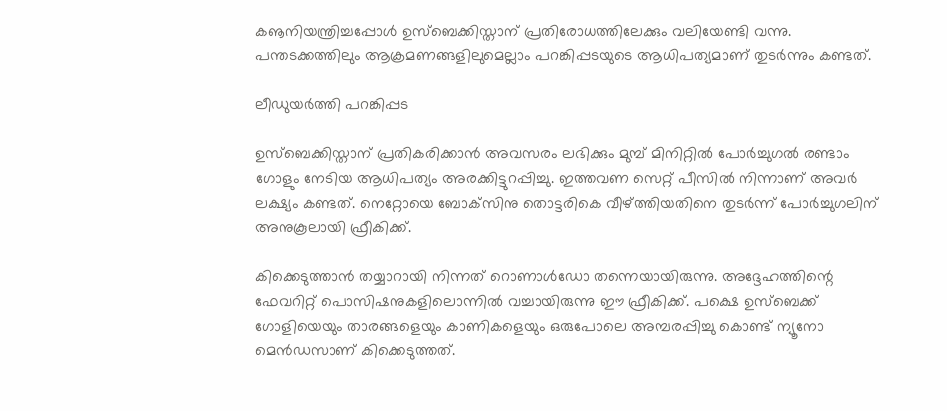കൡനിയന്ത്രിച്ചപ്പോള്‍ ഉസ്‌ബെക്കിസ്താന് പ്രതിരോധത്തിലേക്കും വലിയേണ്ടി വന്നു. പന്തടക്കത്തിലും ആക്രമണങ്ങളിലുമെല്ലാം പറങ്കിപ്പടയുടെ ആധിപത്യമാണ് തുടര്‍ന്നും കണ്ടത്.

ലീഡുയര്‍ത്തി പറങ്കിപ്പട

ഉസ്‌ബെക്കിസ്താന് പ്രതികരിക്കാന്‍ അവസരം ലഭിക്കും മുമ്പ് മിനിറ്റില്‍ പോര്‍ച്ചുഗല്‍ രണ്ടാം ഗോളും നേടിയ ആധിപത്യം അരക്കിട്ടുറപ്പിച്ചു. ഇത്തവണ സെറ്റ് പീസില്‍ നിന്നാണ് അവര്‍ ലക്ഷ്യം കണ്ടത്. നെറ്റോയെ ബോക്‌സിനു തൊട്ടരികെ വീഴ്ത്തിയതിനെ തുടര്‍ന്ന് പോര്‍ച്ചുഗലിന് അനുകൂലായി ഫ്രീകിക്ക്.

കിക്കെടുത്താന്‍ തയ്യാറായി നിന്നത് റൊണാള്‍ഡോ തന്നെയായിരുന്നു. അദ്ദേഹത്തിന്റെ ഫേവറിറ്റ് പൊസിഷനുകളിലൊന്നില്‍ വച്ചായിരുന്നു ഈ ഫ്രീകിക്ക്. പക്ഷെ ഉസ്‌ബെക്ക് ഗോളിയെയും താരങ്ങളെയും കാണികളെയും ഒരുപോലെ അമ്പരപ്പിച്ചു കൊണ്ട് ന്യൂനോ മെന്‍ഡസാണ് കിക്കെടുത്തത്.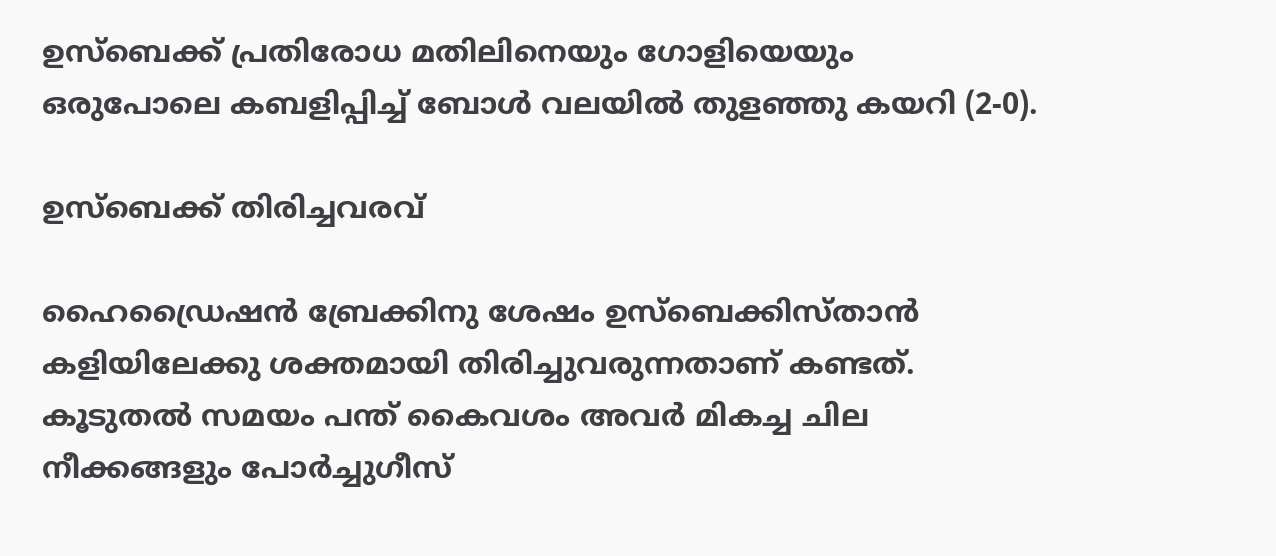ഉസ്‌ബെക്ക് പ്രതിരോധ മതിലിനെയും ഗോളിയെയും ഒരുപോലെ കബളിപ്പിച്ച് ബോള്‍ വലയില്‍ തുളഞ്ഞു കയറി (2-0).

ഉസ്‌ബെക്ക് തിരിച്ചവരവ്

ഹൈഡ്രൈഷന്‍ ബ്രേക്കിനു ശേഷം ഉസ്‌ബെക്കിസ്താന്‍ കളിയിലേക്കു ശക്തമായി തിരിച്ചുവരുന്നതാണ് കണ്ടത്. കൂടുതല്‍ സമയം പന്ത് കൈവശം അവര്‍ മികച്ച ചില നീക്കങ്ങളും പോര്‍ച്ചുഗീസ്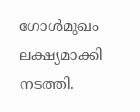ഗോള്‍മുഖം ലക്ഷ്യമാക്കി നടത്തി.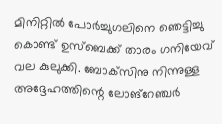മിനിറ്റില്‍ പോര്‍ച്ചുഗലിനെ ഞെട്ടിച്ചു കൊണ്ട് ഉസ്‌ബെക്ക് താരം ഗനിയേവ് വല കുലുക്കി. ബോക്‌സിനു നിന്നുള്ള അദ്ദേഹത്തിന്റെ ലോങ്‌റേഞ്ചര്‍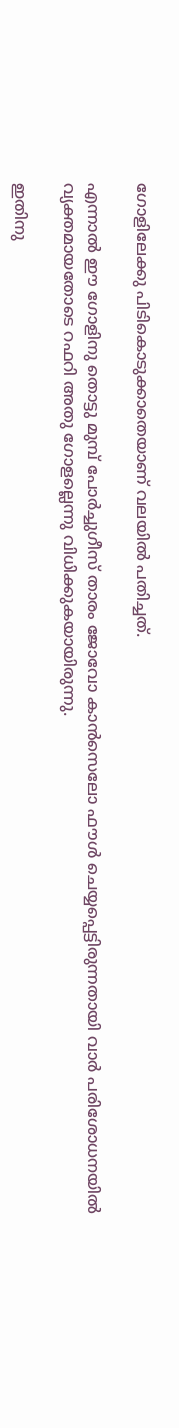ഗോളിലേക്കു പിടികൊടുക്കാതെയാണ് വലയില്‍ പതിച്ചത്.

എന്നാല്‍ ഈ ഗോളിനു തൊട്ടു മുമ്പ് പോര്‍ച്ചുഗീസ് താരം ജോവോ കാന്‍സെലോ ഫൗള്‍ ചെയ്യപ്പെട്ടിരുന്നതായി വാര്‍ പരിശോധനയില്‍ വ്യക്തമായതോടെ റഫറി അതു ഗോളല്ലെന്നു വിധിക്കുകയായിരുന്നു.

ഇതിനു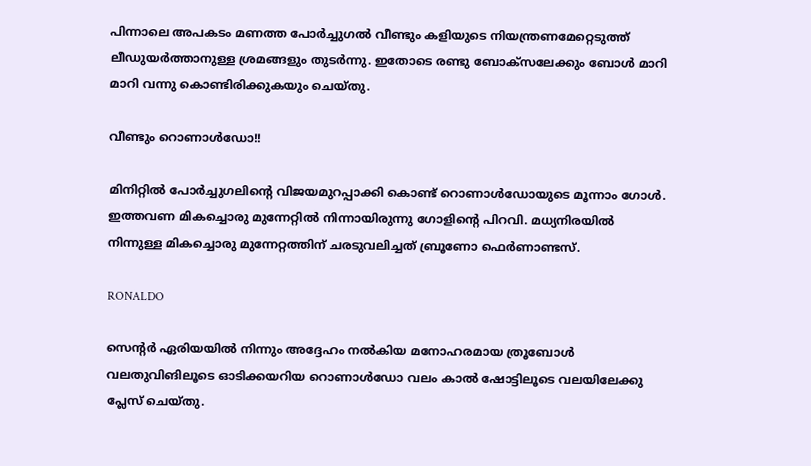പിന്നാലെ അപകടം മണത്ത പോര്‍ച്ചുഗല്‍ വീണ്ടും കളിയുടെ നിയന്ത്രണമേറ്റെടുത്ത് ലീഡുയര്‍ത്താനുള്ള ശ്രമങ്ങളും തുടര്‍ന്നു. ഇതോടെ രണ്ടു ബോക്‌സലേക്കും ബോള്‍ മാറി മാറി വന്നു കൊണ്ടിരിക്കുകയും ചെയ്തു.

വീണ്ടും റൊണാള്‍ഡോ!!

മിനിറ്റില്‍ പോര്‍ച്ചുഗലിന്റെ വിജയമുറപ്പാക്കി കൊണ്ട് റൊണാള്‍ഡോയുടെ മൂന്നാം ഗോള്‍. ഇത്തവണ മികച്ചൊരു മുന്നേറ്റില്‍ നിന്നായിരുന്നു ഗോളിന്റെ പിറവി. മധ്യനിരയില്‍ നിന്നുള്ള മികച്ചൊരു മുന്നേറ്റത്തിന് ചരടുവലിച്ചത് ബ്രൂണോ ഫെര്‍ണാണ്ടസ്.

RONALDO

സെന്റര്‍ ഏരിയയില്‍ നിന്നും അദ്ദേഹം നല്‍കിയ മനോഹരമായ ത്രൂബോള്‍ വലതുവിങിലൂടെ ഓടിക്കയറിയ റൊണാള്‍ഡോ വലം കാല്‍ ഷോട്ടിലൂടെ വലയിലേക്കു പ്ലേസ് ചെയ്തു.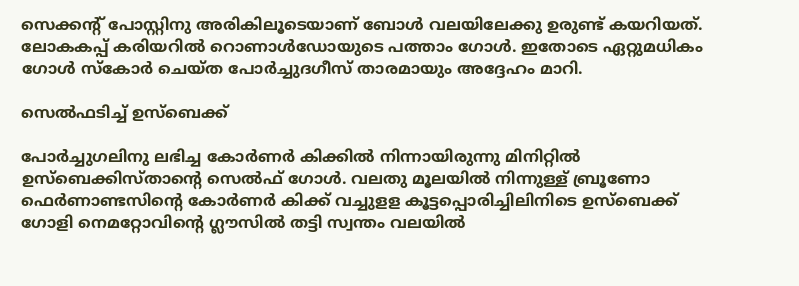സെക്കന്റ് പോസ്റ്റിനു അരികിലൂടെയാണ് ബോള്‍ വലയിലേക്കു ഉരുണ്ട് കയറിയത്. ലോകകപ്പ് കരിയറില്‍ റൊണാള്‍ഡോയുടെ പത്താം ഗോള്‍. ഇതോടെ ഏറ്റുമധികം ഗോള്‍ സ്‌കോര്‍ ചെയ്ത പോര്‍ച്ചുദഗീസ് താരമായും അദ്ദേഹം മാറി.

സെല്‍ഫടിച്ച് ഉസ്‌ബെക്ക്

പോര്‍ച്ചുഗലിനു ലഭിച്ച കോര്‍ണര്‍ കിക്കില്‍ നിന്നായിരുന്നു മിനിറ്റില്‍ ഉസ്‌ബെക്കിസ്താന്റെ സെല്‍ഫ് ഗോള്‍. വലതു മൂലയില്‍ നിന്നുള്ള് ബ്രൂണോ ഫെര്‍ണാണ്ടസിന്റെ കോര്‍ണര്‍ കിക്ക് വച്ചുളള കൂട്ടപ്പൊരിച്ചിലിനിടെ ഉസ്‌ബെക്ക് ഗോളി നെമറ്റോവിന്റെ ഗ്ലൗസില്‍ തട്ടി സ്വന്തം വലയില്‍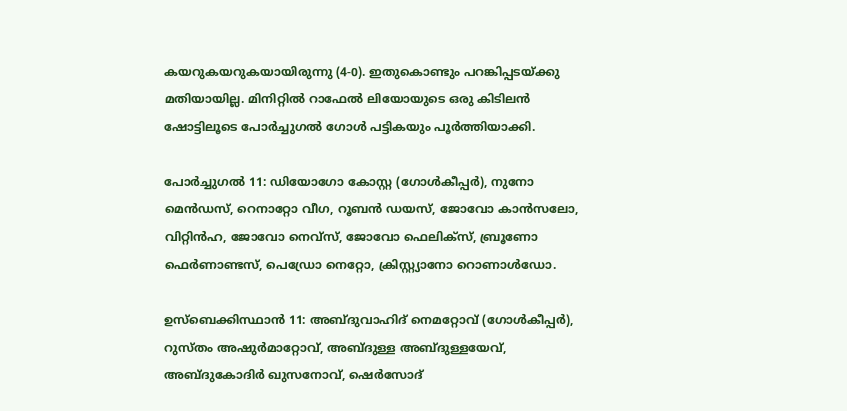കയറുകയറുകയായിരുന്നു (4-0). ഇതുകൊണ്ടും പറങ്കിപ്പടയ്ക്കു മതിയായില്ല. മിനിറ്റില്‍ റാഫേല്‍ ലിയോയുടെ ഒരു കിടിലന്‍ ഷോട്ടിലൂടെ പോര്‍ച്ചുഗല്‍ ഗോള്‍ പട്ടികയും പൂര്‍ത്തിയാക്കി.

പോര്‍ച്ചുഗല്‍ 11: ഡിയോഗോ കോസ്റ്റ (ഗോള്‍കീപ്പര്‍), നുനോ മെന്‍ഡസ്, റെനാറ്റോ വീഗ, റൂബന്‍ ഡയസ്, ജോവോ കാന്‍സലോ, വിറ്റിന്‍ഹ, ജോവോ നെവ്‌സ്, ജോവോ ഫെലിക്‌സ്, ബ്രൂണോ ഫെര്‍ണാണ്ടസ്, പെഡ്രോ നെറ്റോ, ക്രിസ്റ്റ്യാനോ റൊണാള്‍ഡോ.

ഉസ്‌ബെക്കിസ്ഥാന്‍ 11: അബ്ദുവാഹിദ് നെമറ്റോവ് (ഗോള്‍കീപ്പര്‍), റുസ്തം അഷുര്‍മാറ്റോവ്, അബ്ദുള്ള അബ്ദുള്ളയേവ്, അബ്ദുകോദിര്‍ ഖുസനോവ്, ഷെര്‍സോദ്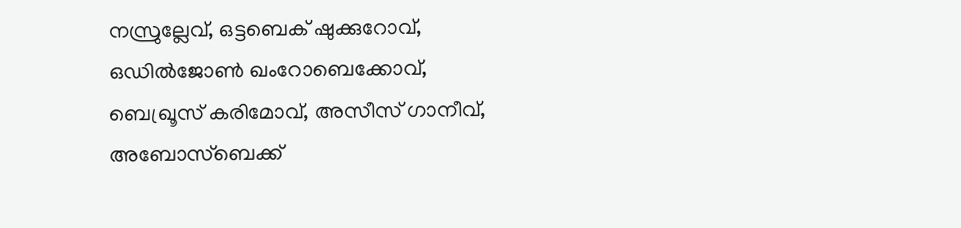നസ്രുല്ലേവ്, ഒട്ടബെക് ഷുക്കുറോവ്, ഒഡില്‍ജോണ്‍ ഖംറോബെക്കോവ്, ബെഖ്രൂസ് കരിമോവ്, അസീസ് ഗാനീവ്, അബോസ്‌ബെക്ക്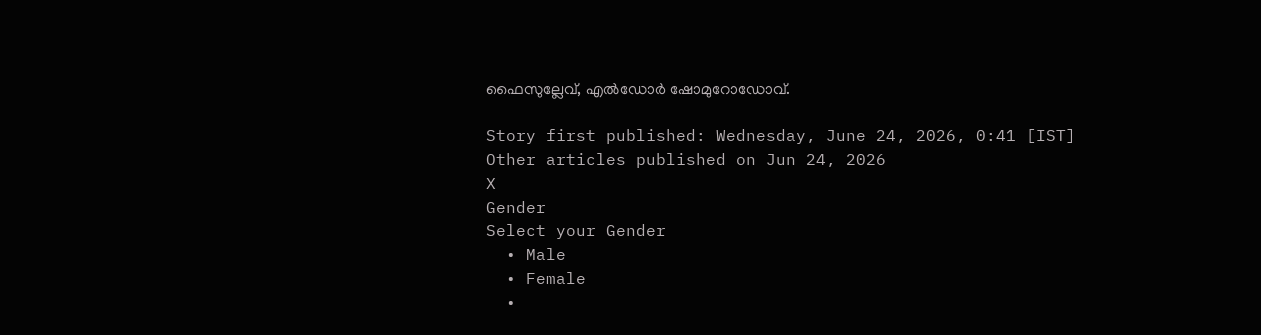ഫൈസുല്ലേവ്, എല്‍ഡോര്‍ ഷോമുറോഡോവ്.

Story first published: Wednesday, June 24, 2026, 0:41 [IST]
Other articles published on Jun 24, 2026
X
Gender
Select your Gender
  • Male
  • Female
  •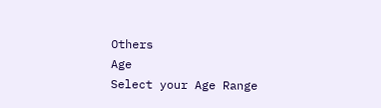Others
Age
Select your Age Range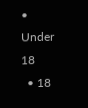• Under 18
  • 18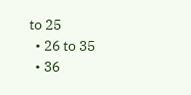to 25
  • 26 to 35
  • 36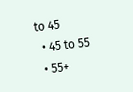to 45
  • 45 to 55
  • 55+